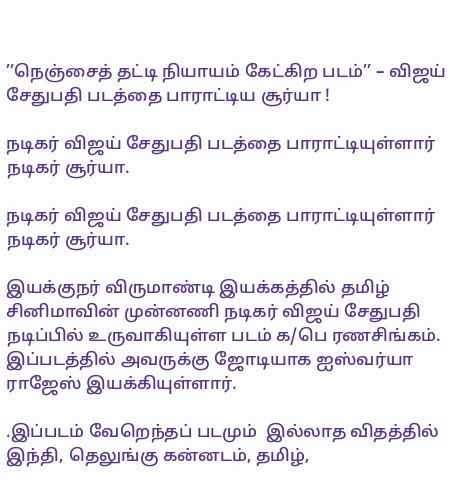’’நெஞ்சைத் தட்டி நியாயம் கேட்கிற படம்’’ – விஜய் சேதுபதி படத்தை பாராட்டிய சூர்யா !

நடிகர் விஜய் சேதுபதி படத்தை பாராட்டியுள்ளார் நடிகர் சூர்யா.

நடிகர் விஜய் சேதுபதி படத்தை பாராட்டியுள்ளார் நடிகர் சூர்யா.

இயக்குநர் விருமாண்டி இயக்கத்தில் தமிழ் சினிமாவின் முன்னணி நடிகர் விஜய் சேதுபதி நடிப்பில் உருவாகியுள்ள படம் க/பெ ரணசிங்கம்.  இப்படத்தில் அவருக்கு ஜோடியாக ஐஸ்வர்யா ராஜேஸ் இயக்கியுள்ளார்.

.இப்படம் வேறெந்தப் படமும்  இல்லாத விதத்தில் இந்தி, தெலுங்கு கன்னடம், தமிழ்,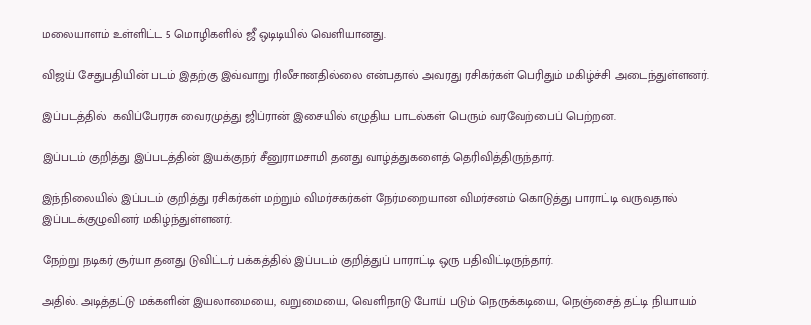மலையாளம் உள்ளிட்ட 5 மொழிகளில் ஜீ ஒடிடியில் வெளியானது.

விஜய் சேதுபதியின் படம் இதற்கு இவ்வாறு ரிலீசானதில்லை என்பதால் அவரது ரசிகர்கள் பெரிதும் மகிழ்ச்சி அடைந்துள்ளனர்.

இப்படத்தில்  கவிப்பேரரசு வைரமுத்து ஜிப்ரான் இசையில் எழுதிய பாடல்கள் பெரும் வரவேற்பைப் பெற்றன.

இப்படம் குறித்து இப்படத்தின் இயக்குநர் சீனுராமசாமி தனது வாழ்த்துகளைத் தெரிவித்திருந்தார்.

இந்நிலையில் இப்படம் குறித்து ரசிகர்கள் மற்றும் விமர்சகர்கள் நேர்மறையான விமர்சனம் கொடுத்து பாராட்டி வருவதால் இப்படக்குழுவினர் மகிழ்ந்துள்ளனர்.

நேற்று நடிகர் சூர்யா தனது டுவிட்டர் பக்கத்தில் இப்படம் குறித்துப் பாராட்டி ஒரு பதிவிட்டிருந்தார்.

அதில். அடித்தட்டு மக்களின் இயலாமையை, வறுமையை, வெளிநாடு போய் படும் நெருக்கடியை, நெஞ்சைத் தட்டி நியாயம்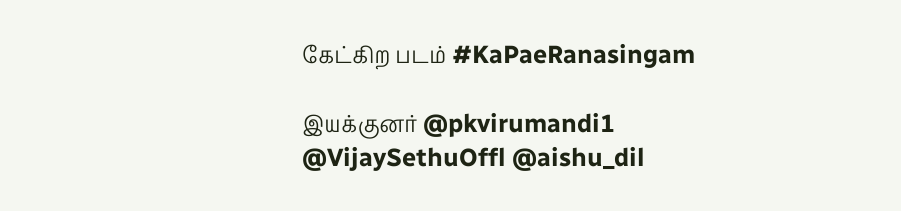கேட்கிற படம் #KaPaeRanasingam

இயக்குனர் @pkvirumandi1 @VijaySethuOffl @aishu_dil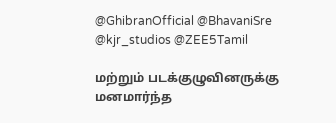@GhibranOfficial @BhavaniSre @kjr_studios @ZEE5Tamil

மற்றும் படக்குழுவினருக்கு மனமார்ந்த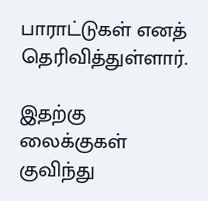பாராட்டுகள் எனத் தெரிவித்துள்ளார்.

இதற்கு லைக்குகள் குவிந்து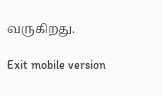வருகிறது.

Exit mobile version